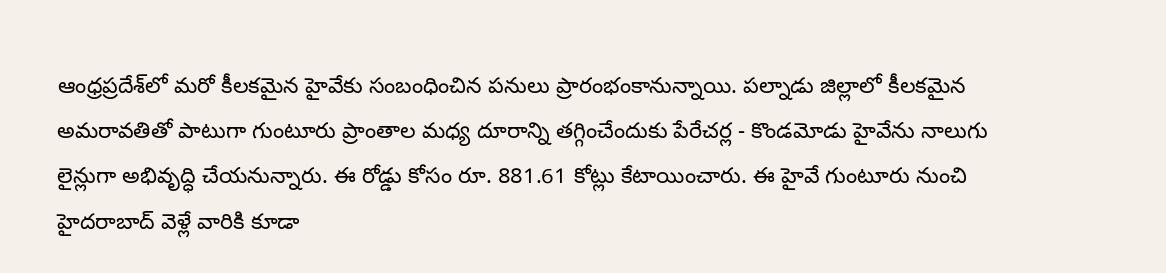ఆంధ్రప్రదేశ్‌లో మరో కీలకమైన హైవేకు సంబంధించిన పనులు ప్రారంభంకానున్నాయి. పల్నాడు జిల్లాలో కీలకమైన అమరావతితో పాటుగా గుంటూరు ప్రాంతాల మధ్య దూరాన్ని తగ్గించేందుకు పేరేచర్ల - కొండమోడు హైవేను నాలుగు లైన్లుగా అభివృద్ధి చేయనున్నారు. ఈ రోడ్డు కోసం రూ. 881.61 కోట్లు కేటాయించారు. ఈ హైవే గుంటూరు నుంచి హైదరాబాద్ వెళ్లే వారికి కూడా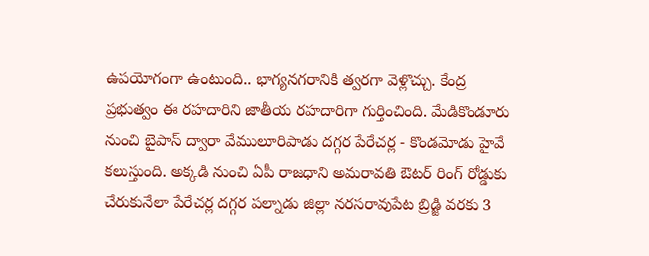ఉపయోగంగా ఉంటుంది.. భాగ్యనగరానికి త్వరగా వెళ్లొచ్చు. కేంద్ర ప్రభుత్వం ఈ రహదారిని జాతీయ రహదారిగా గుర్తించింది. మేడికొండూరు నుంచి బైపాస్ ద్వారా వేములూరిపాడు దగ్గర పేరేచర్ల - కొండమోడు హైవే కలుస్తుంది. అక్కడి నుంచి ఏపీ రాజధాని అమరావతి ఔటర్ రింగ్ రోడ్డుకు చేరుకునేలా పేరేచర్ల దగ్గర పల్నాడు జిల్లా నరసరావుపేట బ్రిడ్జి వరకు 3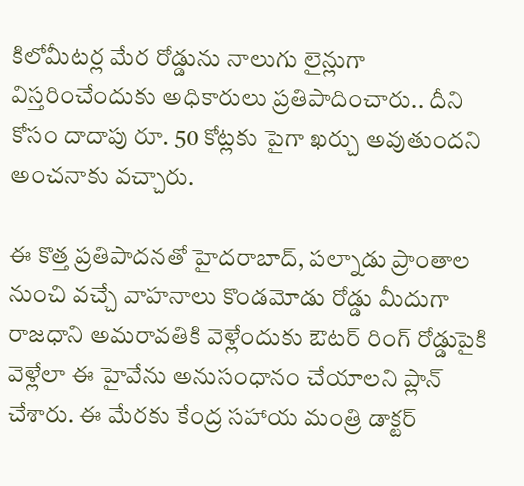కిలోమీటర్ల మేర రోడ్డును నాలుగు లైన్లుగా విస్తరించేందుకు అధికారులు ప్రతిపాదించారు.. దీని కోసం దాదాపు రూ. 50 కోట్లకు పైగా ఖర్చు అవుతుందని అంచనాకు వచ్చారు.

ఈ కొత్త ప్రతిపాదనతో హైదరాబాద్, పల్నాడు ప్రాంతాల నుంచి వచ్చే వాహనాలు కొండమోడు రోడ్డు మీదుగా రాజధాని అమరావతికి వెళ్లేందుకు ఔటర్ రింగ్ రోడ్డుపైకి వెళ్లేలా ఈ హైవేను అనుసంధానం చేయాలని ప్లాన్ చేశారు. ఈ మేరకు కేంద్ర సహాయ మంత్రి డాక్టర్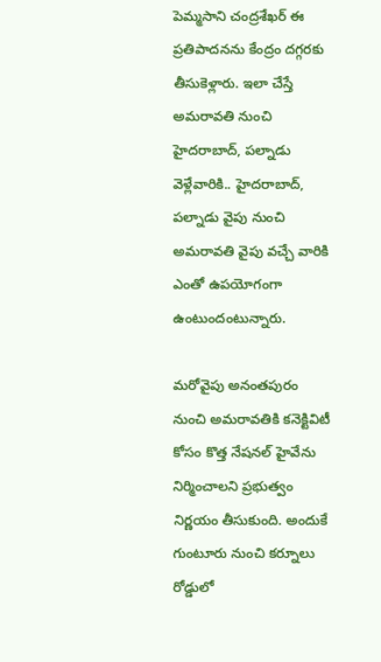పెమ్మసాని చంద్రశేఖర్ ఈ ప్రతిపాదనను కేంద్రం దగ్గరకు తీసుకెళ్లారు. ఇలా చేస్తే అమరావతి నుంచి హైదరాబాద్, పల్నాడు వెళ్లేవారికి.. హైదరాబాద్, పల్నాడు వైపు నుంచి అమరావతి వైపు వచ్చే వారికి ఎంతో ఉపయోగంగా ఉంటుందంటున్నారు.

మరోవైపు అనంతపురం నుంచి అమరావతికి కనెక్టివిటీ కోసం కొత్త నేషనల్ హైవేను నిర్మించాలని ప్రభుత్వం నిర్ణయం తీసుకుంది. అందుకే గుంటూరు నుంచి కర్నూలు రోడ్డులో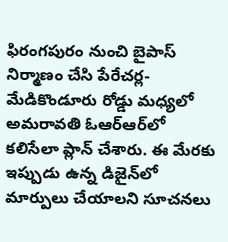ఫిరంగపురం నుంచి బైపాస్ నిర్మాణం చేసి పేరేచర్ల-మేడికొండూరు రోడ్డు మధ్యలో అమరావతి ఓఆర్ఆర్‌లో కలిసేలా ప్లాన్ చేశారు. ఈ మేరకు ఇప్పుడు ఉన్న డిజైన్‌లో మార్పులు చేయాలని సూచనలు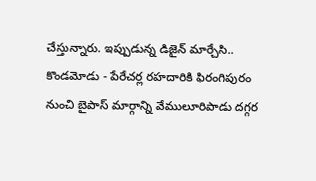చేస్తున్నారు. ఇప్పుడున్న డిజైన్ మార్చేసి.. కొండమోడు - పేరేచర్ల రహదారికి ఫిరంగిపురం నుంచి బైపాస్ మార్గాన్ని వేములూరిపాడు దగ్గర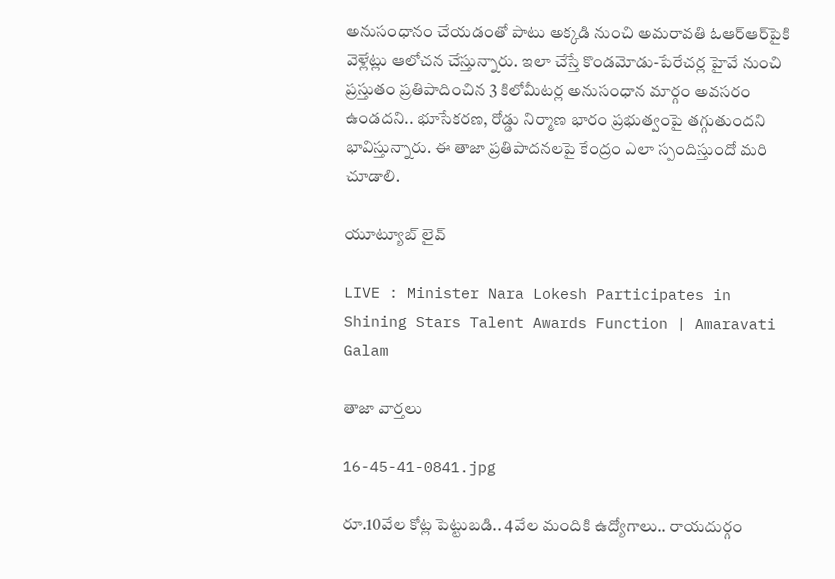అనుసంధానం చేయడంతో పాటు అక్కడి నుంచి అమరావతి ఓఆర్ఆర్‌పైకి వెళ్లేట్లు ఆలోచన చేస్తున్నారు. ఇలా చేస్తే కొండమోడు-పేరేచర్ల హైవే నుంచి ప్రస్తుతం ప్రతిపాదించిన 3 కిలోమీటర్ల అనుసంధాన మార్గం అవసరం ఉండదని.. భూసేకరణ, రోడ్డు నిర్మాణ భారం ప్రభుత్వంపై తగ్గుతుందని భావిస్తున్నారు. ఈ తాజా ప్రతిపాదనలపై కేంద్రం ఎలా స్పందిస్తుందో మరి చూడాలి.

యూట్యూబ్ లైవ్

LIVE : Minister Nara Lokesh Participates in Shining Stars Talent Awards Function | Amaravati Galam

తాజా వార్తలు

16-45-41-0841.jpg

రూ.10వేల కోట్ల పెట్టుబడి.. 4వేల మందికి ఉద్యోగాలు.. రాయదుర్గం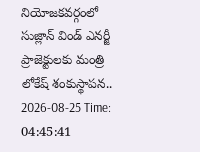నియోజకవర్గంలో సుజ్లాన్ విండ్ ఎనర్జీ ప్రాజెక్టులకు మంత్రి లోకేష్ శంకుస్థాపన..
2026-08-25 Time: 04:45:41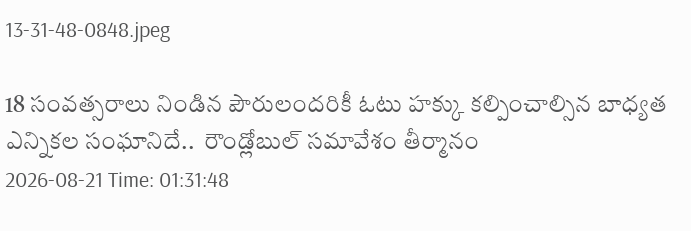13-31-48-0848.jpeg

18 సంవత్సరాలు నిండిన పౌరులందరికీ ఓటు హక్కు కల్పించాల్సిన బాధ్యత ఎన్నికల సంఘానిదే..  రౌండ్లోబుల్ సమావేశం తీర్మానం
2026-08-21 Time: 01:31:48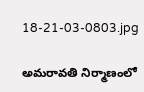18-21-03-0803.jpg

అమరావతి నిర్మాణంలో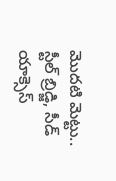మొదటి మెట్టు..  స్టీల్ బ్రిడ్జి, సీడ్ యాక్సెస్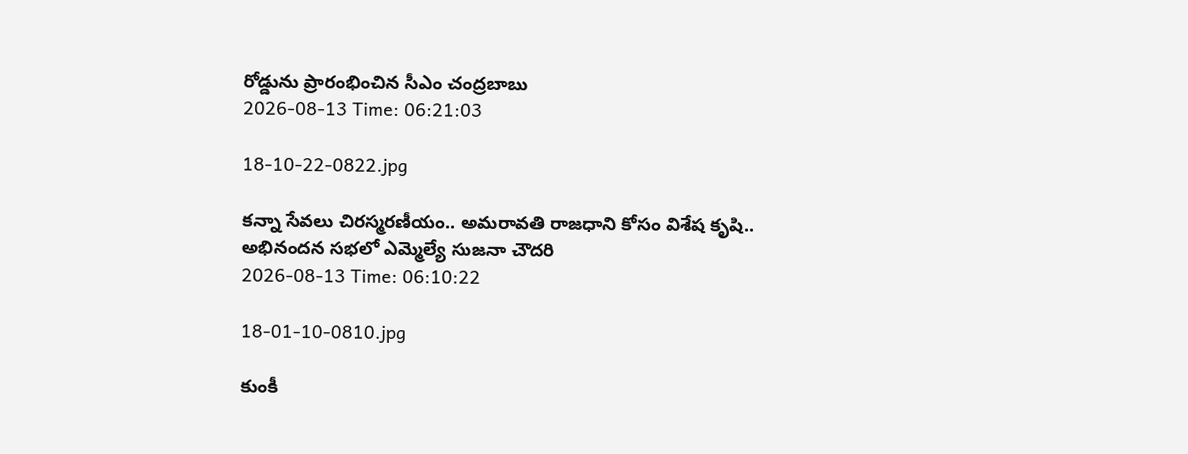రోడ్డును ప్రారంభించిన సీఎం చంద్రబాబు
2026-08-13 Time: 06:21:03

18-10-22-0822.jpg

కన్నా సేవలు చిరస్మరణీయం.. అమరావతి రాజధాని కోసం విశేష కృషి.. అభినందన సభలో ఎమ్మెల్యే సుజనా చౌదరి
2026-08-13 Time: 06:10:22

18-01-10-0810.jpg

కుంకీ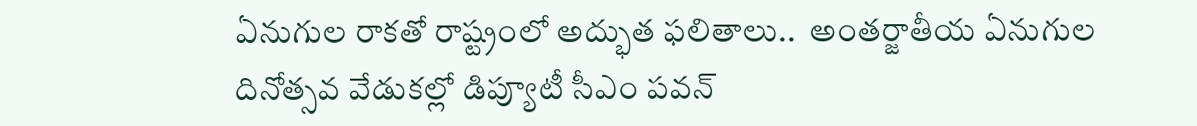ఏనుగుల రాకతో రాష్ట్రంలో అద్భుత ఫలితాలు..  అంతర్జాతీయ ఏనుగుల దినోత్సవ వేడుకల్లో డిప్యూటీ సీఎం పవన్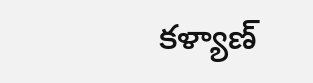కళ్యాణ్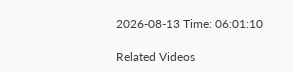2026-08-13 Time: 06:01:10

Related Videos